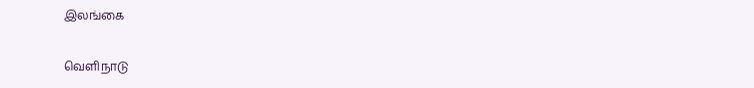இலங்கை

வெளிநாடு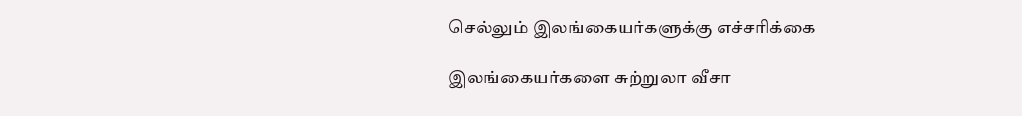செல்லும் இலங்கையர்களுக்கு எச்சரிக்கை

இலங்கையர்களை சுற்றுலா வீசா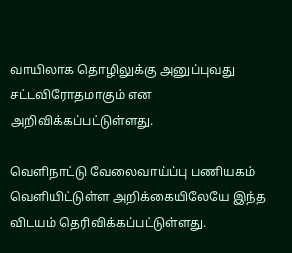வாயிலாக தொழிலுக்கு அனுப்புவது சட்டவிரோதமாகும் என அறிவிக்கப்பட்டுள்ளது.

வெளிநாட்டு வேலைவாய்ப்பு பணியகம் வெளியிட்டுள்ள அறிக்கையிலேயே இந்த விடயம் தெரிவிக்கப்பட்டுள்ளது.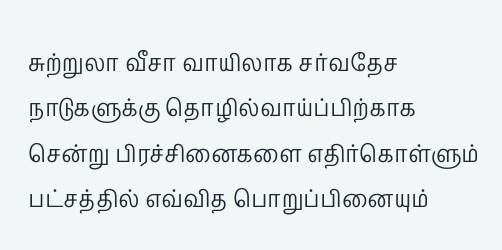சுற்றுலா வீசா வாயிலாக சர்வதேச நாடுகளுக்கு தொழில்வாய்ப்பிற்காக சென்று பிரச்சினைகளை எதிர்கொள்ளும் பட்சத்தில் எவ்வித பொறுப்பினையும்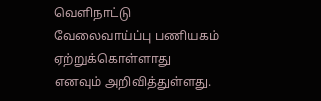வெளிநாட்டு வேலைவாய்ப்பு பணியகம் ஏற்றுக்கொள்ளாது எனவும் அறிவித்துள்ளது.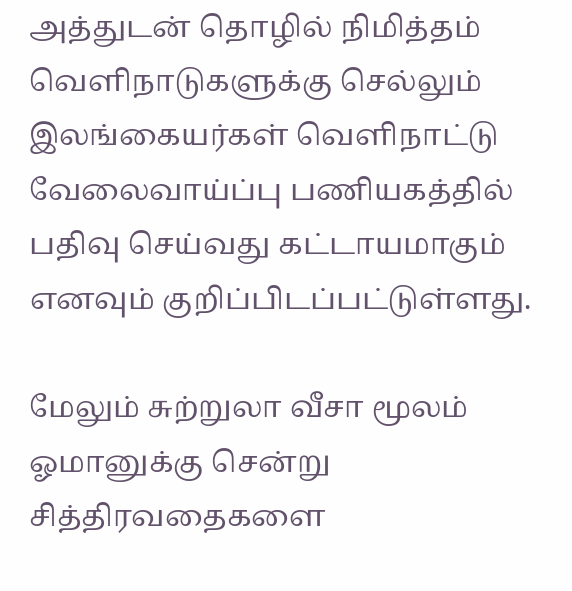அத்துடன் தொழில் நிமித்தம் வெளிநாடுகளுக்கு செல்லும் இலங்கையர்கள் வெளிநாட்டு வேலைவாய்ப்பு பணியகத்தில் பதிவு செய்வது கட்டாயமாகும் எனவும் குறிப்பிடப்பட்டுள்ளது.

மேலும் சுற்றுலா வீசா மூலம் ஓமானுக்கு சென்று சித்திரவதைகளை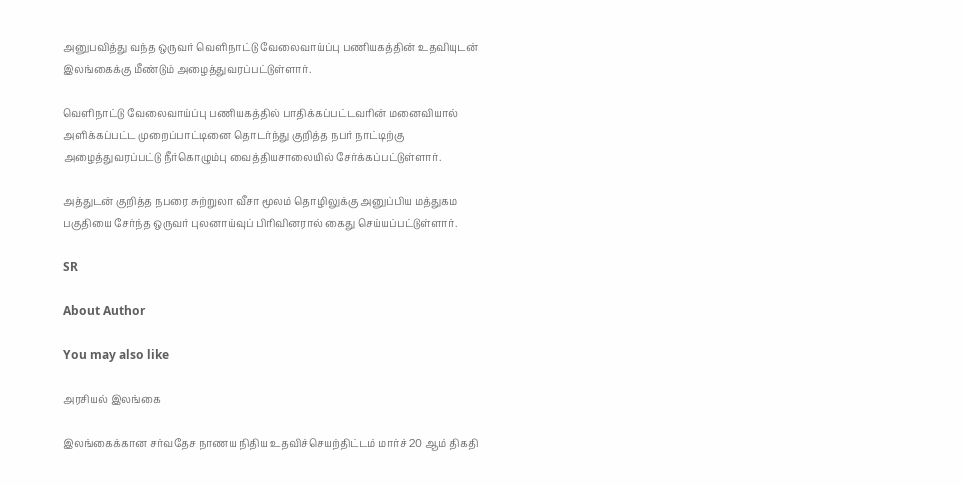அனுபவித்து வந்த ஒருவர் வெளிநாட்டு வேலைவாய்ப்பு பணியகத்தின் உதவியுடன் இலங்கைக்கு மீண்டும் அழைத்துவரப்பட்டுள்ளார்.

வெளிநாட்டு வேலைவாய்ப்பு பணியகத்தில் பாதிக்கப்பட்டவரின் மனைவியால் அளிக்கப்பட்ட முறைப்பாட்டினை தொடர்ந்து குறித்த நபர் நாட்டிற்கு அழைத்துவரப்பட்டு நீர்கொழும்பு வைத்தியசாலையில் சேர்க்கப்பட்டுள்ளார்.

அத்துடன் குறித்த நபரை சுற்றுலா வீசா மூலம் தொழிலுக்கு அனுப்பிய மத்துகம பகுதியை சேர்ந்த ஒருவர் புலனாய்வுப் பிரிவினரால் கைது செய்யப்பட்டுள்ளார்.

SR

About Author

You may also like

அரசியல் இலங்கை

இலங்கைக்கான சர்வதேச நாணய நிதிய உதவிச்செயற்திட்டம் மார்ச் 20 ஆம் திகதி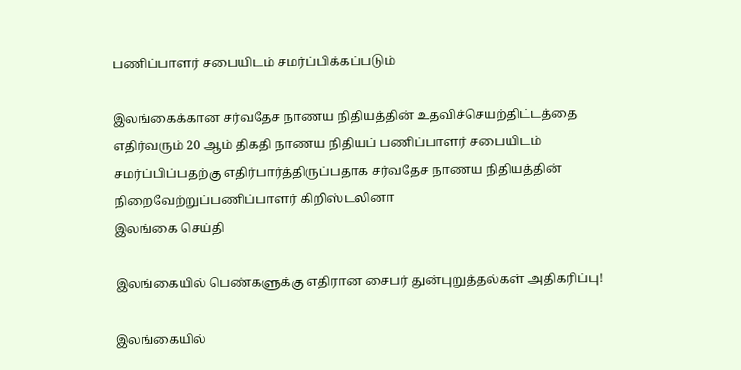பணிப்பாளர் சபையிடம் சமர்ப்பிக்கப்படும்

இலங்கைக்கான சர்வதேச நாணய நிதியத்தின் உதவிச்செயற்திட்டத்தை எதிர்வரும் 20 ஆம் திகதி நாணய நிதியப் பணிப்பாளர் சபையிடம் சமர்ப்பிப்பதற்கு எதிர்பார்த்திருப்பதாக சர்வதேச நாணய நிதியத்தின் நிறைவேற்றுப்பணிப்பாளர் கிறிஸ்டலினா
இலங்கை செய்தி

இலங்கையில் பெண்களுக்கு எதிரான சைபர் துன்புறுத்தல்கள் அதிகரிப்பு!

இலங்கையில்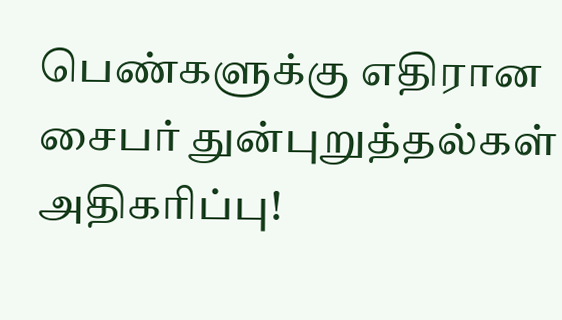பெண்களுக்கு எதிரான சைபர் துன்புறுத்தல்கள் அதிகரிப்பு!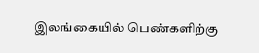இலங்கையில் பெண்களிற்கு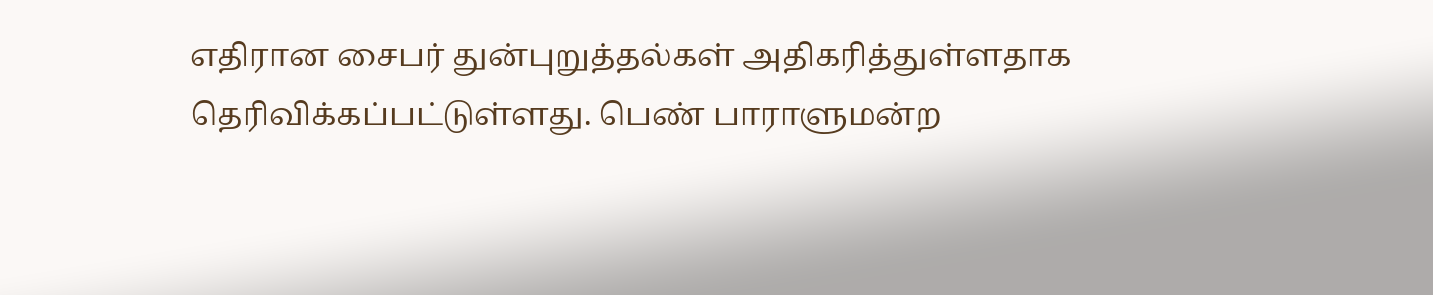எதிரான சைபர் துன்புறுத்தல்கள் அதிகரித்துள்ளதாக தெரிவிக்கப்பட்டுள்ளது. பெண் பாராளுமன்ற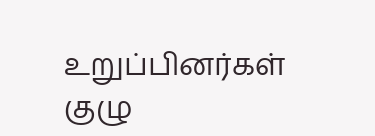உறுப்பினர்கள் குழு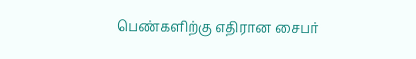பெண்களிற்கு எதிரான சைபர்